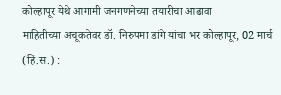कोल्हापूर येथे आगामी जनगणनेच्या तयारीचा आढावा
माहितीच्या अचूकतेवर डॉ. निरुपमा डांगे यांचा भर कोल्हापूर, 02 मार्च (हिं.स.) :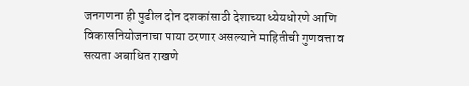जनगणना ही पुढील दोन दशकांसाठी देशाच्या ध्येयधोरणे आणि विकासनियोजनाचा पाया ठरणार असल्याने माहितीची गुणवत्ता व सत्यता अबाधित राखणे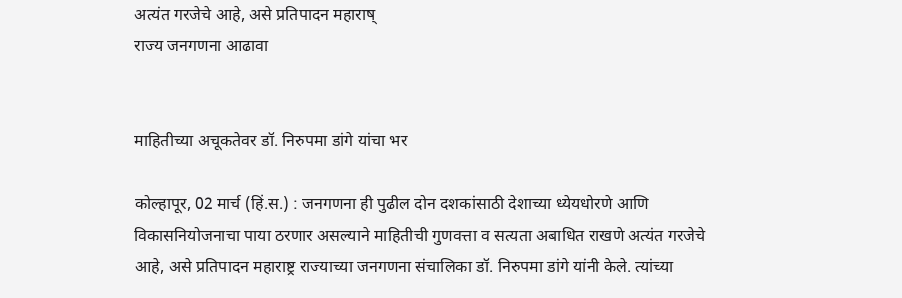अत्यंत गरजेचे आहे, असे प्रतिपादन महाराष्
राज्य जनगणना आढावा


माहितीच्या अचूकतेवर डॉ. निरुपमा डांगे यांचा भर

कोल्हापूर, 02 मार्च (हिं.स.) : जनगणना ही पुढील दोन दशकांसाठी देशाच्या ध्येयधोरणे आणि विकासनियोजनाचा पाया ठरणार असल्याने माहितीची गुणवत्ता व सत्यता अबाधित राखणे अत्यंत गरजेचे आहे, असे प्रतिपादन महाराष्ट्र राज्याच्या जनगणना संचालिका डॉ. निरुपमा डांगे यांनी केले. त्यांच्या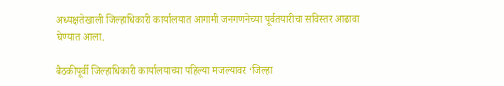अध्यक्षतेखाली जिल्हाधिकारी कार्यालयात आगामी जनगणनेच्या पूर्वतयारीचा सविस्तर आढावा घेण्यात आला.

बैठकीपूर्वी जिल्हाधिकारी कार्यालयाच्या पहिल्या मजल्यावर ‘जिल्हा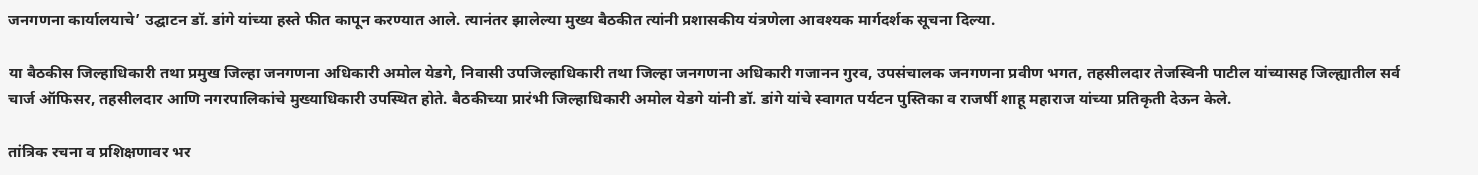जनगणना कार्यालयाचे’ उद्घाटन डॉ. डांगे यांच्या हस्ते फीत कापून करण्यात आले. त्यानंतर झालेल्या मुख्य बैठकीत त्यांनी प्रशासकीय यंत्रणेला आवश्यक मार्गदर्शक सूचना दिल्या.

या बैठकीस जिल्हाधिकारी तथा प्रमुख जिल्हा जनगणना अधिकारी अमोल येडगे, निवासी उपजिल्हाधिकारी तथा जिल्हा जनगणना अधिकारी गजानन गुरव, उपसंचालक जनगणना प्रवीण भगत, तहसीलदार तेजस्विनी पाटील यांच्यासह जिल्ह्यातील सर्व चार्ज ऑफिसर, तहसीलदार आणि नगरपालिकांचे मुख्याधिकारी उपस्थित होते. बैठकीच्या प्रारंभी जिल्हाधिकारी अमोल येडगे यांनी डॉ. डांगे यांचे स्वागत पर्यटन पुस्तिका व राजर्षी शाहू महाराज यांच्या प्रतिकृती देऊन केले.

तांत्रिक रचना व प्रशिक्षणावर भर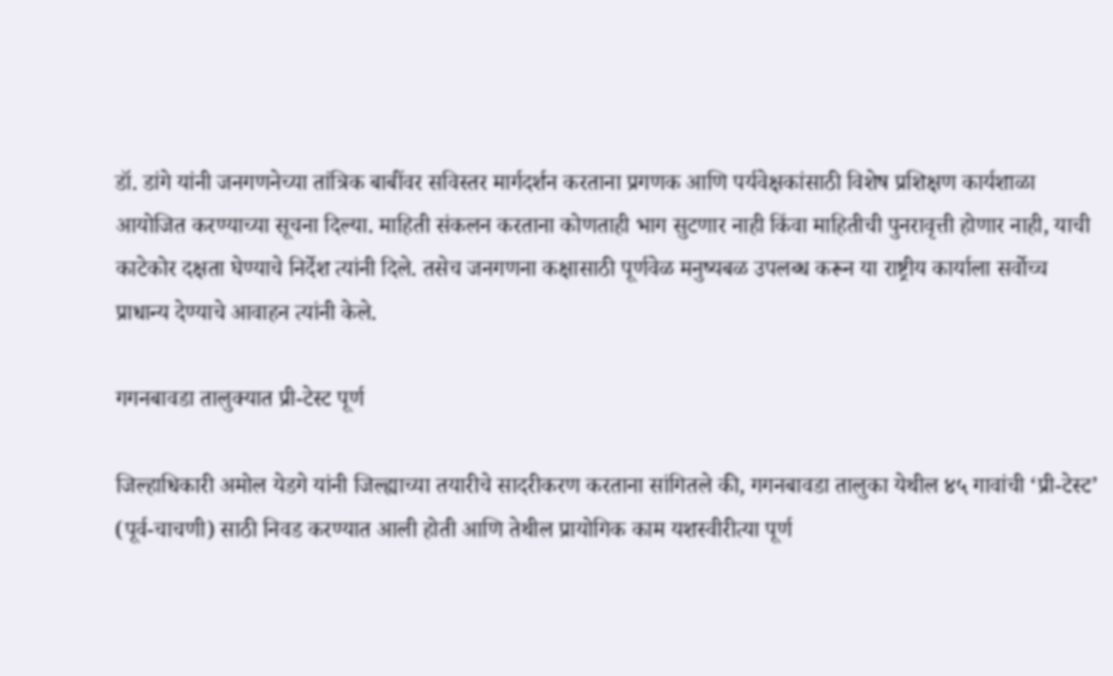डॉ. डांगे यांनी जनगणनेच्या तांत्रिक बाबींवर सविस्तर मार्गदर्शन करताना प्रगणक आणि पर्यवेक्षकांसाठी विशेष प्रशिक्षण कार्यशाळा आयोजित करण्याच्या सूचना दिल्या. माहिती संकलन करताना कोणताही भाग सुटणार नाही किंवा माहितीची पुनरावृत्ती होणार नाही, याची काटेकोर दक्षता घेण्याचे निर्देश त्यांनी दिले. तसेच जनगणना कक्षासाठी पूर्णवेळ मनुष्यबळ उपलब्ध करून या राष्ट्रीय कार्याला सर्वोच्च प्राधान्य देण्याचे आवाहन त्यांनी केले.

गगनबावडा तालुक्यात प्री-टेस्ट पूर्ण

जिल्हाधिकारी अमोल येडगे यांनी जिल्ह्याच्या तयारीचे सादरीकरण करताना सांगितले की, गगनबावडा तालुका येथील ४५ गावांची ‘प्री-टेस्ट’ (पूर्व-चाचणी) साठी निवड करण्यात आली होती आणि तेथील प्रायोगिक काम यशस्वीरीत्या पूर्ण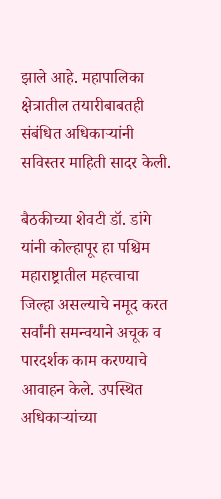झाले आहे. महापालिका क्षेत्रातील तयारीबाबतही संबंधित अधिकाऱ्यांनी सविस्तर माहिती सादर केली.

बैठकीच्या शेवटी डॉ. डांगे यांनी कोल्हापूर हा पश्चिम महाराष्ट्रातील महत्त्वाचा जिल्हा असल्याचे नमूद करत सर्वांनी समन्वयाने अचूक व पारदर्शक काम करण्याचे आवाहन केले. उपस्थित अधिकाऱ्यांच्या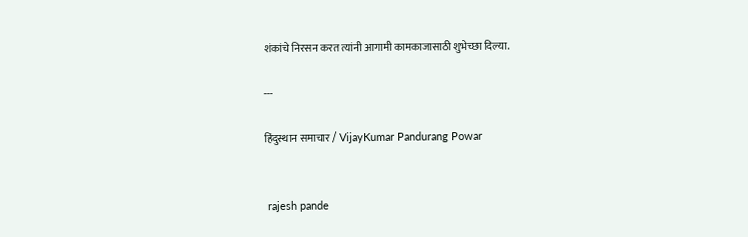शंकांचे निरसन करत त्यांनी आगामी कामकाजासाठी शुभेच्छा दिल्या.

---

हिंदुस्थान समाचार / VijayKumar Pandurang Powar


 rajesh pande